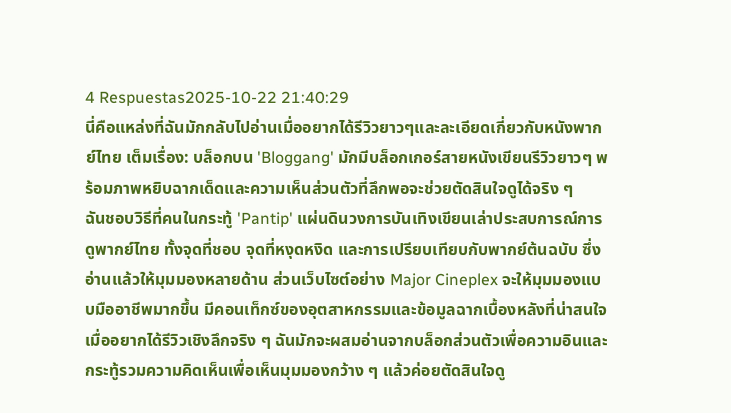4 Respuestas2025-10-22 21:40:29
นี่คือแหล่งที่ฉันมักกลับไปอ่านเมื่ออยากได้รีวิวยาวๆและละเอียดเกี่ยวกับหนังพากย์ไทย เต็มเรื่อง: บล็อกบน 'Bloggang' มักมีบล็อกเกอร์สายหนังเขียนรีวิวยาวๆ พร้อมภาพหยิบฉากเด็ดและความเห็นส่วนตัวที่ลึกพอจะช่วยตัดสินใจดูได้จริง ๆ
ฉันชอบวิธีที่คนในกระทู้ 'Pantip' แผ่นดินวงการบันเทิงเขียนเล่าประสบการณ์การดูพากย์ไทย ทั้งจุดที่ชอบ จุดที่หงุดหงิด และการเปรียบเทียบกับพากย์ต้นฉบับ ซึ่งอ่านแล้วให้มุมมองหลายด้าน ส่วนเว็บไซต์อย่าง Major Cineplex จะให้มุมมองแบบมืออาชีพมากขึ้น มีคอนเท็กซ์ของอุตสาหกรรมและข้อมูลฉากเบื้องหลังที่น่าสนใจ
เมื่ออยากได้รีวิวเชิงลึกจริง ๆ ฉันมักจะผสมอ่านจากบล็อกส่วนตัวเพื่อความอินและกระทู้รวมความคิดเห็นเพื่อเห็นมุมมองกว้าง ๆ แล้วค่อยตัดสินใจดู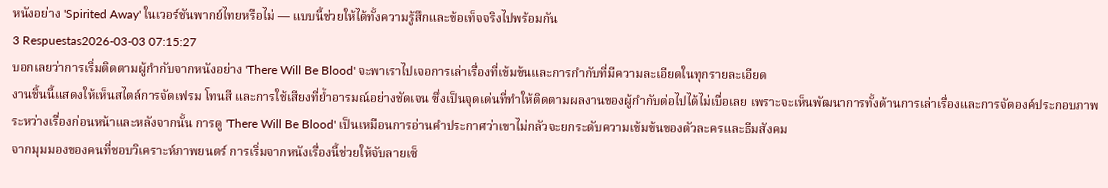หนังอย่าง 'Spirited Away' ในเวอร์ชันพากย์ไทยหรือไม่ — แบบนี้ช่วยให้ได้ทั้งความรู้สึกและข้อเท็จจริงไปพร้อมกัน
3 Respuestas2026-03-03 07:15:27
บอกเลยว่าการเริ่มติดตามผู้กำกับจากหนังอย่าง 'There Will Be Blood' จะพาเราไปเจอการเล่าเรื่องที่เข้มข้นและการกำกับที่มีความละเอียดในทุกรายละเอียด
งานชิ้นนี้แสดงให้เห็นสไตล์การจัดเฟรม โทนสี และการใช้เสียงที่ย้ำอารมณ์อย่างชัดเจน ซึ่งเป็นจุดเด่นที่ทำให้ติดตามผลงานของผู้กำกับต่อไปได้ไม่เบื่อเลย เพราะจะเห็นพัฒนาการทั้งด้านการเล่าเรื่องและการจัดองค์ประกอบภาพระหว่างเรื่องก่อนหน้าและหลังจากนั้น การดู 'There Will Be Blood' เป็นเหมือนการอ่านคำประกาศว่าเขาไม่กลัวจะยกระดับความเข้มข้นของตัวละครและธีมสังคม
จากมุมมองของคนที่ชอบวิเคราะห์ภาพยนตร์ การเริ่มจากหนังเรื่องนี้ช่วยให้จับลายเซ็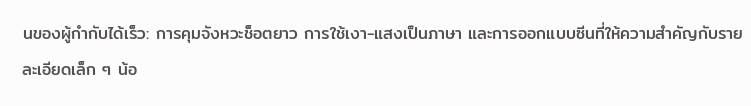นของผู้กำกับได้เร็ว: การคุมจังหวะช็อตยาว การใช้เงา-แสงเป็นภาษา และการออกแบบซีนที่ให้ความสำคัญกับรายละเอียดเล็ก ๆ น้อ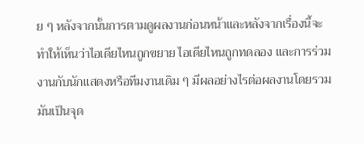ย ๆ หลังจากนั้นการตามดูผลงานก่อนหน้าและหลังจากเรื่องนี้จะทำให้เห็นว่าไอเดียไหนถูกขยาย ไอเดียไหนถูกทดลอง และการร่วมงานกับนักแสดงหรือทีมงานเดิม ๆ มีผลอย่างไรต่อผลงานโดยรวม มันเป็นจุด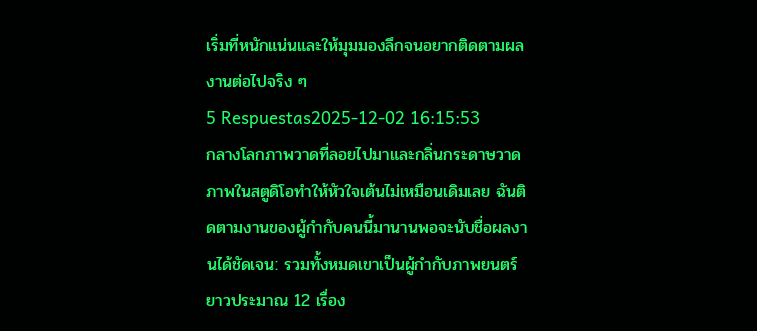เริ่มที่หนักแน่นและให้มุมมองลึกจนอยากติดตามผลงานต่อไปจริง ๆ
5 Respuestas2025-12-02 16:15:53
กลางโลกภาพวาดที่ลอยไปมาและกลิ่นกระดาษวาดภาพในสตูดิโอทำให้หัวใจเต้นไม่เหมือนเดิมเลย ฉันติดตามงานของผู้กำกับคนนี้มานานพอจะนับชื่อผลงานได้ชัดเจน: รวมทั้งหมดเขาเป็นผู้กำกับภาพยนตร์ยาวประมาณ 12 เรื่อง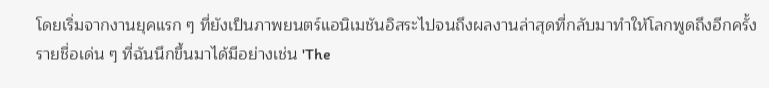โดยเริ่มจากงานยุคแรก ๆ ที่ยังเป็นภาพยนตร์แอนิเมชันอิสระไปจนถึงผลงานล่าสุดที่กลับมาทำให้โลกพูดถึงอีกครั้ง
รายชื่อเด่น ๆ ที่ฉันนึกขึ้นมาได้มีอย่างเช่น 'The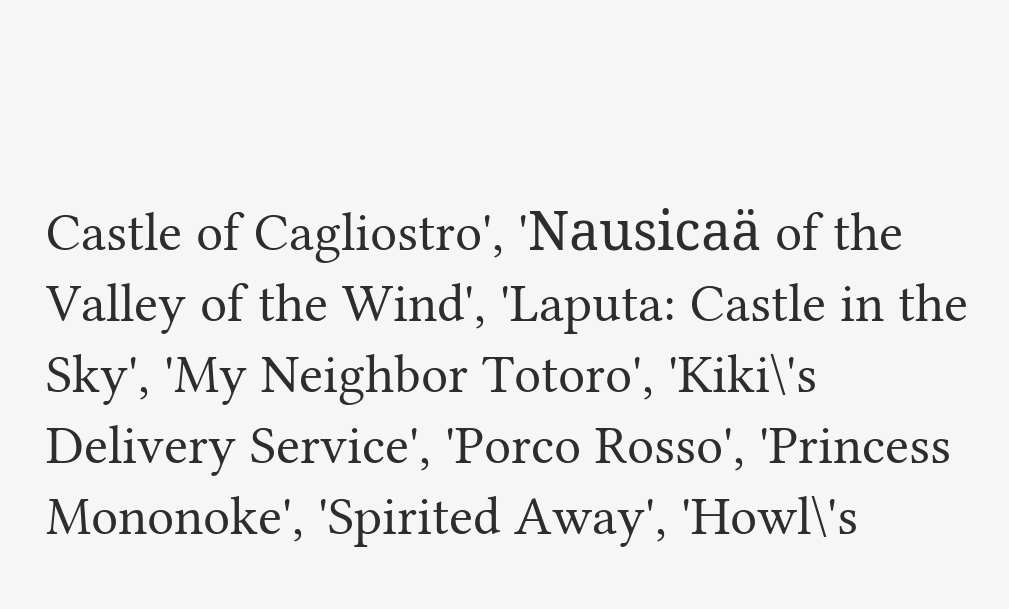Castle of Cagliostro', 'Nausicaä of the Valley of the Wind', 'Laputa: Castle in the Sky', 'My Neighbor Totoro', 'Kiki\'s Delivery Service', 'Porco Rosso', 'Princess Mononoke', 'Spirited Away', 'Howl\'s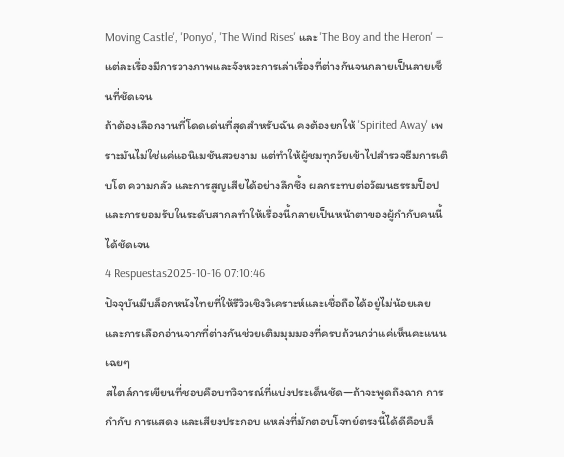Moving Castle', 'Ponyo', 'The Wind Rises' และ 'The Boy and the Heron' — แต่ละเรื่องมีการวางภาพและจังหวะการเล่าเรื่องที่ต่างกันจนกลายเป็นลายเซ็นที่ชัดเจน
ถ้าต้องเลือกงานที่โดดเด่นที่สุดสำหรับฉัน คงต้องยกให้ 'Spirited Away' เพราะมันไม่ใช่แค่แอนิเมชันสวยงาม แต่ทำให้ผู้ชมทุกวัยเข้าไปสำรวจธีมการเติบโต ความกลัว และการสูญเสียได้อย่างลึกซึ้ง ผลกระทบต่อวัฒนธรรมป็อปและการยอมรับในระดับสากลทำให้เรื่องนี้กลายเป็นหน้าตาของผู้กำกับคนนี้ได้ชัดเจน
4 Respuestas2025-10-16 07:10:46
ปัจจุบันมีบล็อกหนังไทยที่ให้รีวิวเชิงวิเคราะห์และเชื่อถือได้อยู่ไม่น้อยเลย และการเลือกอ่านจากที่ต่างกันช่วยเติมมุมมองที่ครบถ้วนกว่าแค่เห็นคะแนนเฉยๆ
สไตล์การเขียนที่ชอบคือบทวิจารณ์ที่แบ่งประเด็นชัด—ถ้าจะพูดถึงฉาก การกำกับ การแสดง และเสียงประกอบ แหล่งที่มักตอบโจทย์ตรงนี้ได้ดีคือบล็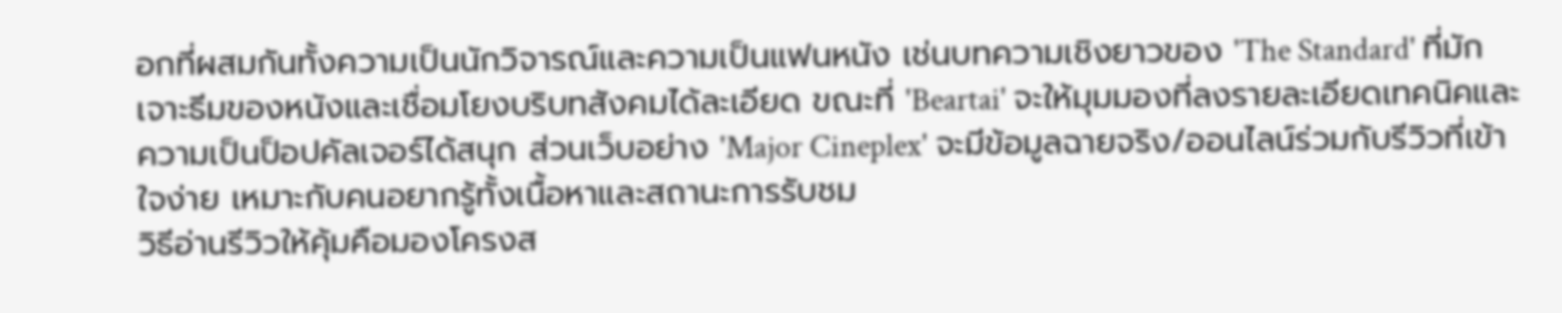อกที่ผสมกันทั้งความเป็นนักวิจารณ์และความเป็นแฟนหนัง เช่นบทความเชิงยาวของ 'The Standard' ที่มักเจาะธีมของหนังและเชื่อมโยงบริบทสังคมได้ละเอียด ขณะที่ 'Beartai' จะให้มุมมองที่ลงรายละเอียดเทคนิคและความเป็นป็อปคัลเจอร์ได้สนุก ส่วนเว็บอย่าง 'Major Cineplex' จะมีข้อมูลฉายจริง/ออนไลน์ร่วมกับรีวิวที่เข้าใจง่าย เหมาะกับคนอยากรู้ทั้งเนื้อหาและสถานะการรับชม
วิธีอ่านรีวิวให้คุ้มคือมองโครงส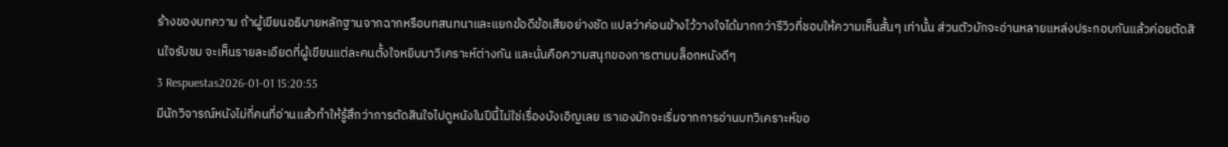ร้างของบทความ ถ้าผู้เขียนอธิบายหลักฐานจากฉากหรือบทสนทนาและแยกข้อดีข้อเสียอย่างชัด แปลว่าค่อนข้างไว้วางใจได้มากกว่ารีวิวที่ชอบให้ความเห็นสั้นๆ เท่านั้น ส่วนตัวมักจะอ่านหลายแหล่งประกอบกันแล้วค่อยตัดสินใจรับชม จะเห็นรายละเอียดที่ผู้เขียนแต่ละคนตั้งใจหยิบมาวิเคราะห์ต่างกัน และนั่นคือความสนุกของการตามบล็อกหนังดีๆ
3 Respuestas2026-01-01 15:20:55
มีนักวิจารณ์หนังไม่กี่คนที่อ่านแล้วทำให้รู้สึกว่าการตัดสินใจไปดูหนังในปีนี้ไม่ใช่เรื่องบังเอิญเลย เราเองมักจะเริ่มจากการอ่านบทวิเคราะห์ขอ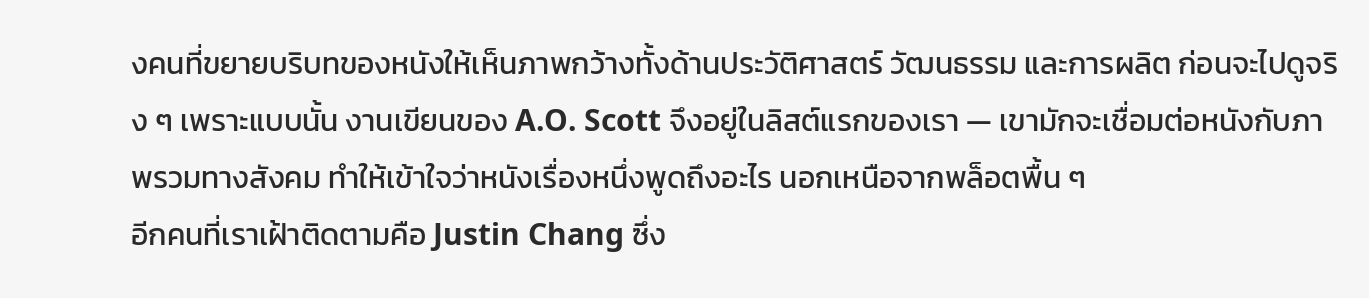งคนที่ขยายบริบทของหนังให้เห็นภาพกว้างทั้งด้านประวัติศาสตร์ วัฒนธรรม และการผลิต ก่อนจะไปดูจริง ๆ เพราะแบบนั้น งานเขียนของ A.O. Scott จึงอยู่ในลิสต์แรกของเรา — เขามักจะเชื่อมต่อหนังกับภาพรวมทางสังคม ทำให้เข้าใจว่าหนังเรื่องหนึ่งพูดถึงอะไร นอกเหนือจากพล็อตพื้น ๆ
อีกคนที่เราเฝ้าติดตามคือ Justin Chang ซึ่ง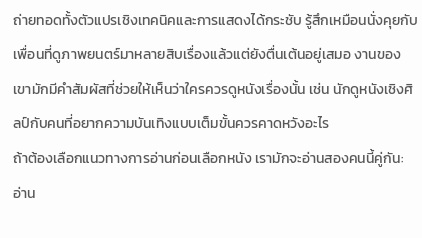ถ่ายทอดทั้งตัวแปรเชิงเทคนิคและการแสดงได้กระชับ รู้สึกเหมือนนั่งคุยกับเพื่อนที่ดูภาพยนตร์มาหลายสิบเรื่องแล้วแต่ยังตื่นเต้นอยู่เสมอ งานของเขามักมีคำสัมผัสที่ช่วยให้เห็นว่าใครควรดูหนังเรื่องนั้น เช่น นักดูหนังเชิงศิลป์กับคนที่อยากความบันเทิงแบบเต็มขั้นควรคาดหวังอะไร
ถ้าต้องเลือกแนวทางการอ่านก่อนเลือกหนัง เรามักจะอ่านสองคนนี้คู่กัน: อ่าน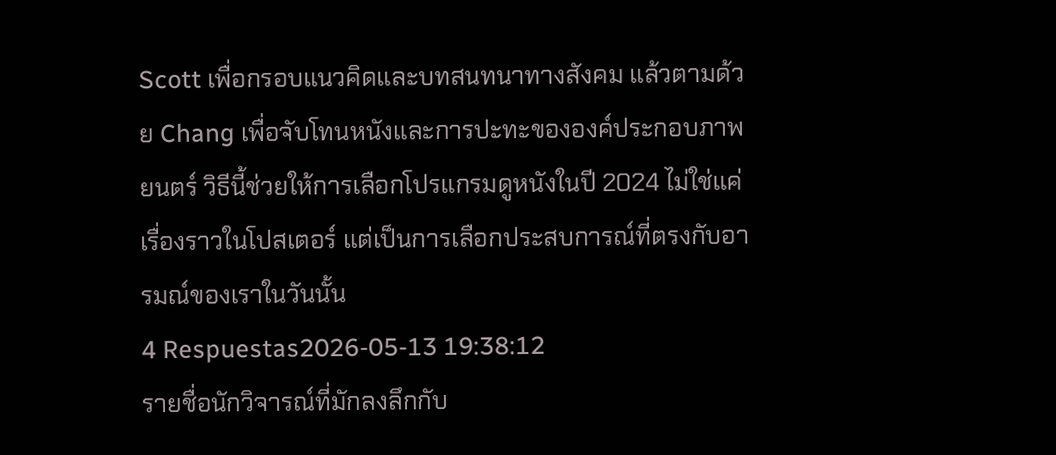Scott เพื่อกรอบแนวคิดและบทสนทนาทางสังคม แล้วตามด้วย Chang เพื่อจับโทนหนังและการปะทะขององค์ประกอบภาพยนตร์ วิธีนี้ช่วยให้การเลือกโปรแกรมดูหนังในปี 2024 ไม่ใช่แค่เรื่องราวในโปสเตอร์ แต่เป็นการเลือกประสบการณ์ที่ตรงกับอารมณ์ของเราในวันนั้น
4 Respuestas2026-05-13 19:38:12
รายชื่อนักวิจารณ์ที่มักลงลึกกับ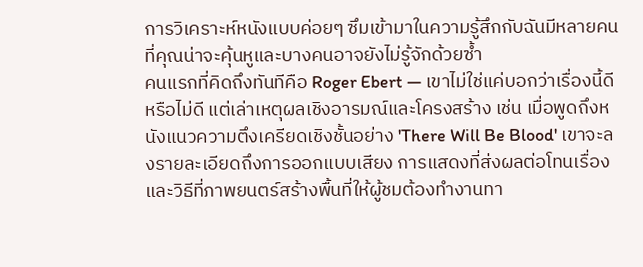การวิเคราะห์หนังแบบค่อยๆ ซึมเข้ามาในความรู้สึกกับฉันมีหลายคนที่คุณน่าจะคุ้นหูและบางคนอาจยังไม่รู้จักด้วยซ้ำ
คนแรกที่คิดถึงทันทีคือ Roger Ebert — เขาไม่ใช่แค่บอกว่าเรื่องนี้ดีหรือไม่ดี แต่เล่าเหตุผลเชิงอารมณ์และโครงสร้าง เช่น เมื่อพูดถึงหนังแนวความตึงเครียดเชิงชั้นอย่าง 'There Will Be Blood' เขาจะลงรายละเอียดถึงการออกแบบเสียง การแสดงที่ส่งผลต่อโทนเรื่อง และวิธีที่ภาพยนตร์สร้างพื้นที่ให้ผู้ชมต้องทำงานทา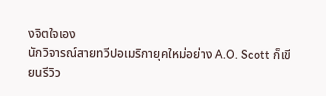งจิตใจเอง
นักวิจารณ์สายทวีปอเมริกายุคใหม่อย่าง A.O. Scott ก็เขียนรีวิว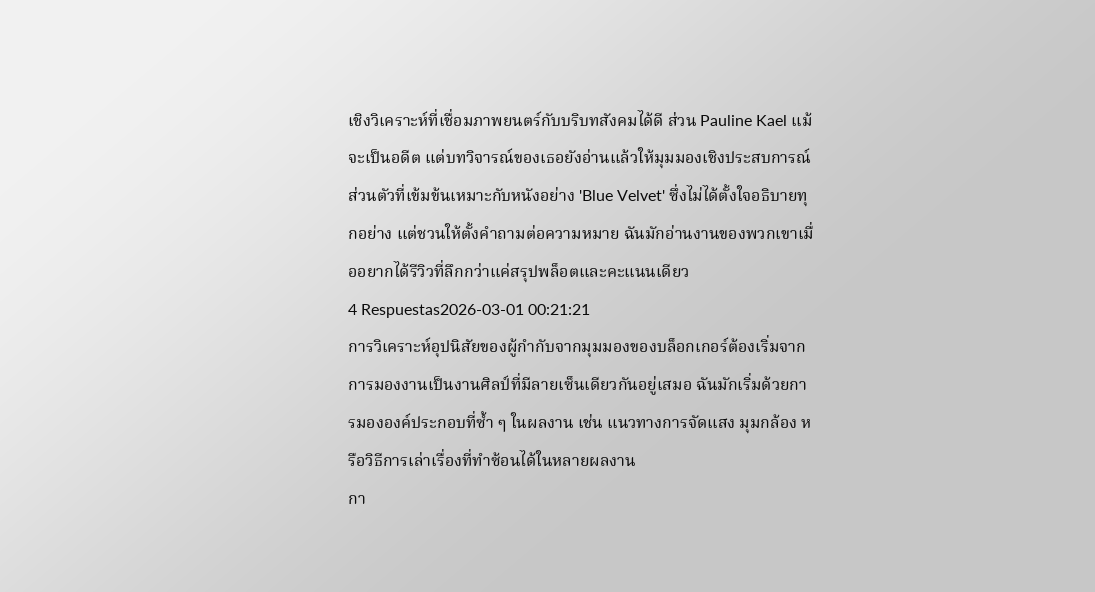เชิงวิเคราะห์ที่เชื่อมภาพยนตร์กับบริบทสังคมได้ดี ส่วน Pauline Kael แม้จะเป็นอดีต แต่บทวิจารณ์ของเธอยังอ่านแล้วให้มุมมองเชิงประสบการณ์ส่วนตัวที่เข้มข้นเหมาะกับหนังอย่าง 'Blue Velvet' ซึ่งไม่ได้ตั้งใจอธิบายทุกอย่าง แต่ชวนให้ตั้งคำถามต่อความหมาย ฉันมักอ่านงานของพวกเขาเมื่ออยากได้รีวิวที่ลึกกว่าแค่สรุปพล็อตและคะแนนเดียว
4 Respuestas2026-03-01 00:21:21
การวิเคราะห์อุปนิสัยของผู้กำกับจากมุมมองของบล็อกเกอร์ต้องเริ่มจากการมองงานเป็นงานศิลป์ที่มีลายเซ็นเดียวกันอยู่เสมอ ฉันมักเริ่มด้วยการมององค์ประกอบที่ซ้ำ ๆ ในผลงาน เช่น แนวทางการจัดแสง มุมกล้อง หรือวิธีการเล่าเรื่องที่ทำซ้อนได้ในหลายผลงาน
กา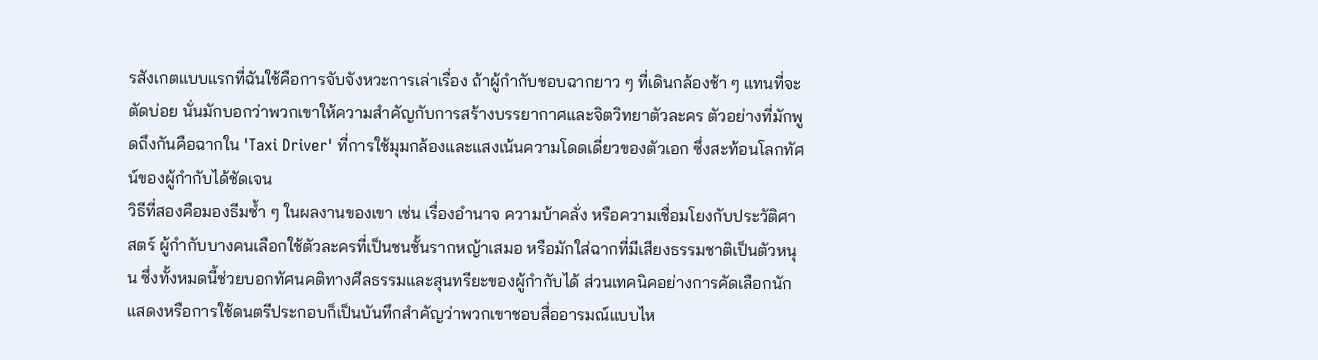รสังเกตแบบแรกที่ฉันใช้คือการจับจังหวะการเล่าเรื่อง ถ้าผู้กำกับชอบฉากยาว ๆ ที่เดินกล้องช้า ๆ แทนที่จะตัดบ่อย นั่นมักบอกว่าพวกเขาให้ความสำคัญกับการสร้างบรรยากาศและจิตวิทยาตัวละคร ตัวอย่างที่มักพูดถึงกันคือฉากใน 'Taxi Driver' ที่การใช้มุมกล้องและแสงเน้นความโดดเดี่ยวของตัวเอก ซึ่งสะท้อนโลกทัศน์ของผู้กำกับได้ชัดเจน
วิธีที่สองคือมองธีมซ้ำ ๆ ในผลงานของเขา เช่น เรื่องอำนาจ ความบ้าคลั่ง หรือความเชื่อมโยงกับประวัติศาสตร์ ผู้กำกับบางคนเลือกใช้ตัวละครที่เป็นชนชั้นรากหญ้าเสมอ หรือมักใส่ฉากที่มีเสียงธรรมชาติเป็นตัวหนุน ซึ่งทั้งหมดนี้ช่วยบอกทัศนคติทางศีลธรรมและสุนทรียะของผู้กำกับได้ ส่วนเทคนิคอย่างการคัดเลือกนักแสดงหรือการใช้ดนตรีประกอบก็เป็นบันทึกสำคัญว่าพวกเขาชอบสื่ออารมณ์แบบไห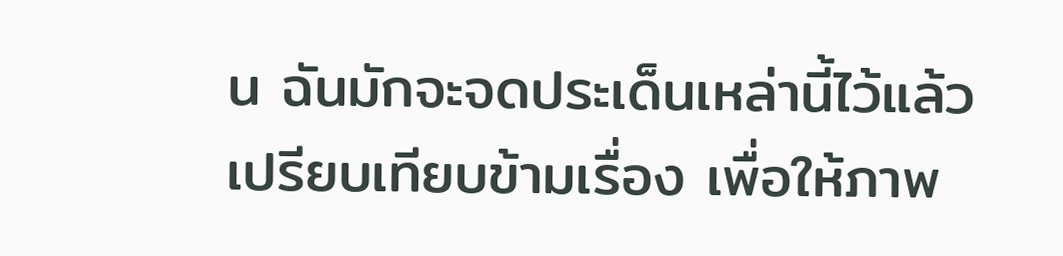น ฉันมักจะจดประเด็นเหล่านี้ไว้แล้วเปรียบเทียบข้ามเรื่อง เพื่อให้ภาพ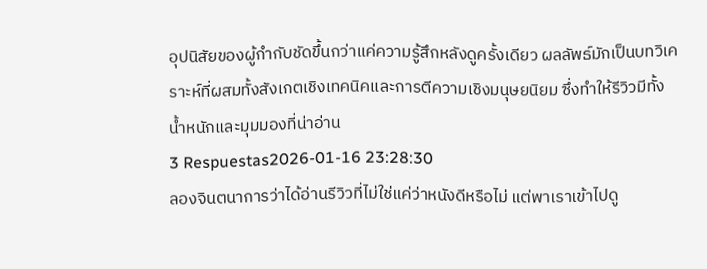อุปนิสัยของผู้กำกับชัดขึ้นกว่าแค่ความรู้สึกหลังดูครั้งเดียว ผลลัพธ์มักเป็นบทวิเคราะห์ที่ผสมทั้งสังเกตเชิงเทคนิคและการตีความเชิงมนุษยนิยม ซึ่งทำให้รีวิวมีทั้งน้ำหนักและมุมมองที่น่าอ่าน
3 Respuestas2026-01-16 23:28:30
ลองจินตนาการว่าได้อ่านรีวิวที่ไม่ใช่แค่ว่าหนังดีหรือไม่ แต่พาเราเข้าไปดู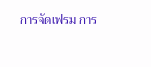การจัดเฟรม การ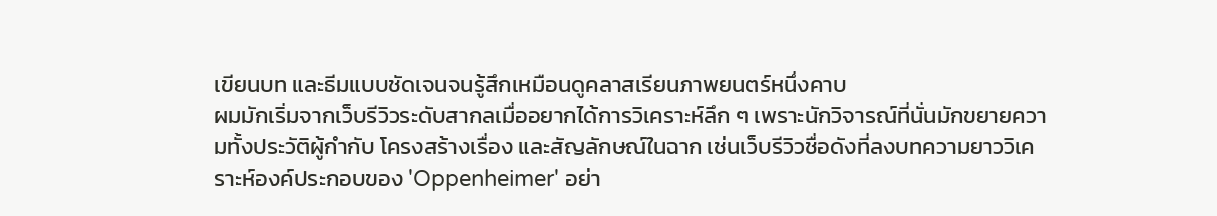เขียนบท และธีมแบบชัดเจนจนรู้สึกเหมือนดูคลาสเรียนภาพยนตร์หนึ่งคาบ
ผมมักเริ่มจากเว็บรีวิวระดับสากลเมื่ออยากได้การวิเคราะห์ลึก ๆ เพราะนักวิจารณ์ที่นั่นมักขยายความทั้งประวัติผู้กำกับ โครงสร้างเรื่อง และสัญลักษณ์ในฉาก เช่นเว็บรีวิวชื่อดังที่ลงบทความยาววิเคราะห์องค์ประกอบของ 'Oppenheimer' อย่า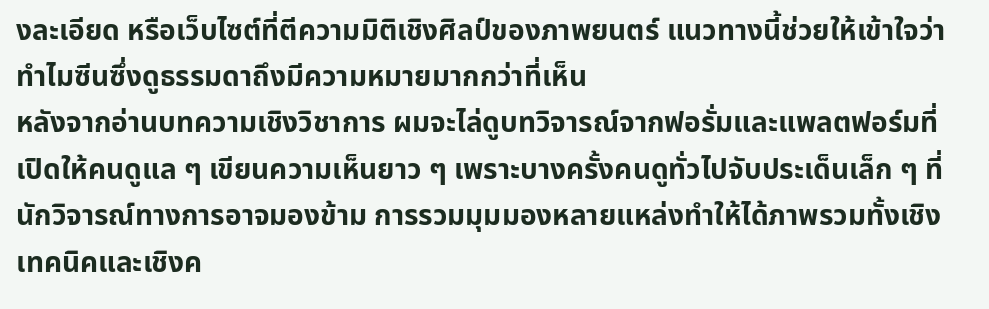งละเอียด หรือเว็บไซต์ที่ตีความมิติเชิงศิลป์ของภาพยนตร์ แนวทางนี้ช่วยให้เข้าใจว่าทำไมซีนซึ่งดูธรรมดาถึงมีความหมายมากกว่าที่เห็น
หลังจากอ่านบทความเชิงวิชาการ ผมจะไล่ดูบทวิจารณ์จากฟอรั่มและแพลตฟอร์มที่เปิดให้คนดูแล ๆ เขียนความเห็นยาว ๆ เพราะบางครั้งคนดูทั่วไปจับประเด็นเล็ก ๆ ที่นักวิจารณ์ทางการอาจมองข้าม การรวมมุมมองหลายแหล่งทำให้ได้ภาพรวมทั้งเชิงเทคนิคและเชิงค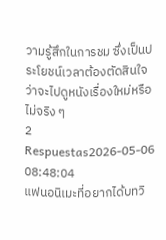วามรู้สึกในการชม ซึ่งเป็นประโยชน์เวลาต้องตัดสินใจว่าจะไปดูหนังเรื่องใหม่หรือไม่จริง ๆ
2 Respuestas2026-05-06 08:48:04
แฟนอนิเมะที่อยากได้บทวิ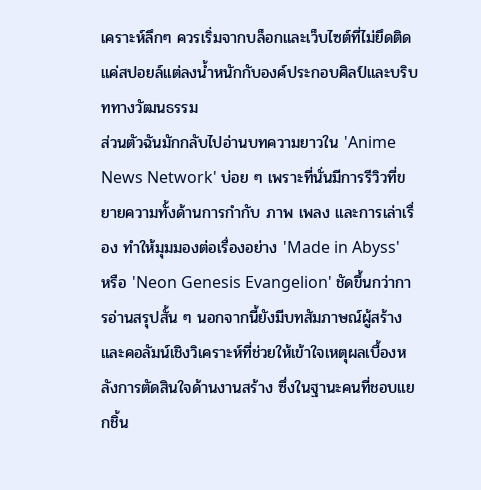เคราะห์ลึกๆ ควรเริ่มจากบล็อกและเว็บไซต์ที่ไม่ยึดติดแค่สปอยล์แต่ลงน้ำหนักกับองค์ประกอบศิลป์และบริบททางวัฒนธรรม
ส่วนตัวฉันมักกลับไปอ่านบทความยาวใน 'Anime News Network' บ่อย ๆ เพราะที่นั่นมีการรีวิวที่ขยายความทั้งด้านการกำกับ ภาพ เพลง และการเล่าเรื่อง ทำให้มุมมองต่อเรื่องอย่าง 'Made in Abyss' หรือ 'Neon Genesis Evangelion' ชัดขึ้นกว่าการอ่านสรุปสั้น ๆ นอกจากนี้ยังมีบทสัมภาษณ์ผู้สร้างและคอลัมน์เชิงวิเคราะห์ที่ช่วยให้เข้าใจเหตุผลเบื้องหลังการตัดสินใจด้านงานสร้าง ซึ่งในฐานะคนที่ชอบแยกชิ้น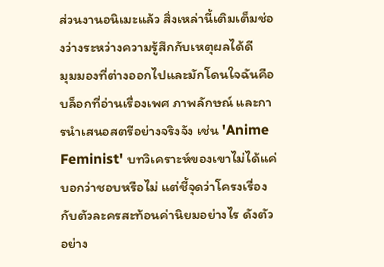ส่วนงานอนิเมะแล้ว สิ่งเหล่านี้เติมเต็มช่องว่างระหว่างความรู้สึกกับเหตุผลได้ดี
มุมมองที่ต่างออกไปและมักโดนใจฉันคือบล็อกที่อ่านเรื่องเพศ ภาพลักษณ์ และการนำเสนอสตรีอย่างจริงจัง เช่น 'Anime Feminist' บทวิเคราะห์ของเขาไม่ได้แค่บอกว่าชอบหรือไม่ แต่ชี้จุดว่าโครงเรื่องกับตัวละครสะท้อนค่านิยมอย่างไร ดังตัวอย่าง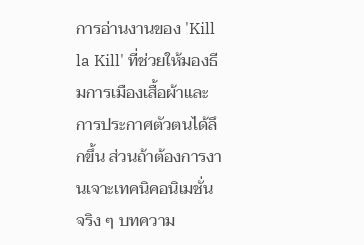การอ่านงานของ 'Kill la Kill' ที่ช่วยให้มองธีมการเมืองเสื้อผ้าและการประกาศตัวตนได้ลึกขึ้น ส่วนถ้าต้องการงานเจาะเทคนิคอนิเมชั่นจริง ๆ บทความ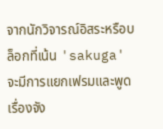จากนักวิจารณ์อิสระหรือบล็อกที่เน้น 'sakuga' จะมีการแยกเฟรมและพูดเรื่องจัง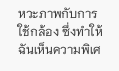หวะภาพกับการใช้กล้อง ซึ่งทำให้ฉันเห็นความพิเศ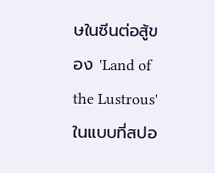ษในซีนต่อสู้ของ 'Land of the Lustrous' ในแบบที่สปอ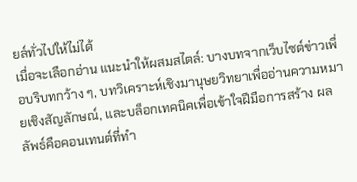ยล์ทั่วไปให้ไม่ได้
เมื่อจะเลือกอ่าน แนะนำให้ผสมสไตล์: บางบทจากเว็บไซต์ข่าวเพื่อบริบทกว้าง ๆ, บทวิเคราะห์เชิงมานุษยวิทยาเพื่ออ่านความหมายเชิงสัญลักษณ์, และบล็อกเทคนิคเพื่อเข้าใจฝีมือการสร้าง ผลลัพธ์คือคอนเทนต์ที่ทำ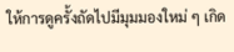ให้การดูครั้งถัดไปมีมุมมองใหม่ ๆ เกิด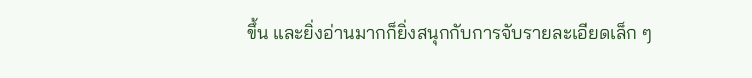ขึ้น และยิ่งอ่านมากก็ยิ่งสนุกกับการจับรายละเอียดเล็ก ๆ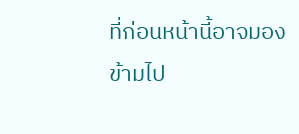ที่ก่อนหน้านี้อาจมองข้ามไป